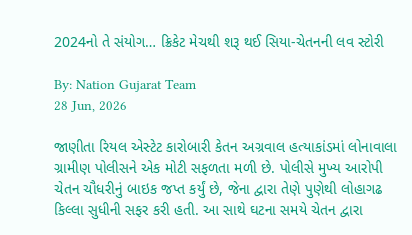2024નો તે સંયોગ… ક્રિકેટ મેચથી શરૂ થઈ સિયા-ચેતનની લવ સ્ટોરી

By: Nation Gujarat Team
28 Jun, 2026

જાણીતા રિયલ એસ્ટેટ કારોબારી કેતન અગ્રવાલ હત્યાકાંડમાં લોનાવાલા ગ્રામીણ પોલીસને એક મોટી સફળતા મળી છે. પોલીસે મુખ્ય આરોપી ચેતન ચૌધરીનું બાઇક જપ્ત કર્યું છે, જેના દ્વારા તેણે પુણેથી લોહાગઢ કિલ્લા સુધીની સફર કરી હતી. આ સાથે ઘટના સમયે ચેતન દ્વારા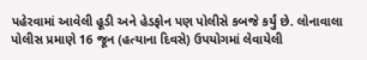પહેરવામાં આવેલી હૂડી અને હેડફોન પણ પોલીસે કબજે કર્યું છે. લોનાવાલા પોલીસ પ્રમાણે 16 જૂન (હત્યાના દિવસે) ઉપયોગમાં લેવાયેલી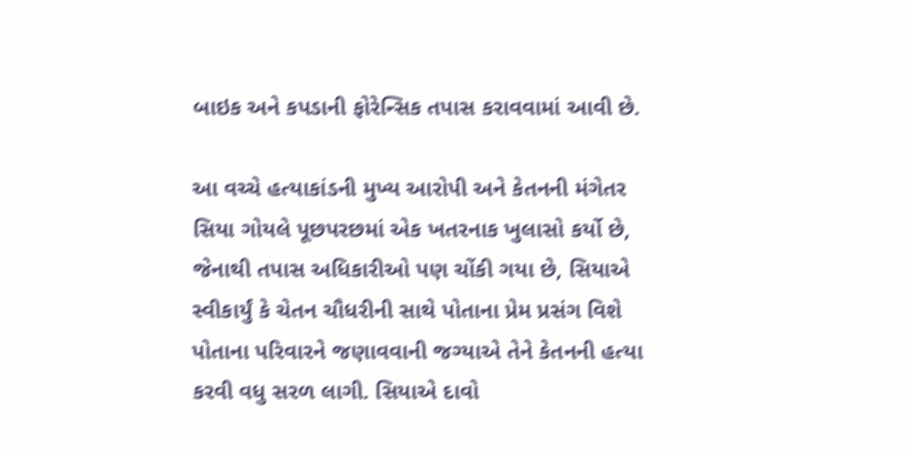બાઇક અને કપડાની ફોરેન્સિક તપાસ કરાવવામાં આવી છે.

આ વચ્ચે હત્યાકાંડની મુખ્ય આરોપી અને કેતનની મંગેતર સિયા ગોયલે પૂછપરછમાં એક ખતરનાક ખુલાસો કર્યો છે, જેનાથી તપાસ અધિકારીઓ પણ ચોંકી ગયા છે, સિયાએ સ્વીકાર્યું કે ચેતન ચૌધરીની સાથે પોતાના પ્રેમ પ્રસંગ વિશે પોતાના પરિવારને જણાવવાની જગ્યાએ તેને કેતનની હત્યા કરવી વધુ સરળ લાગી. સિયાએ દાવો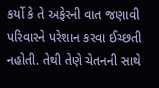કર્યો કે તે અફેરની વાત જણાવી પરિવારને પરેશાન કરવા ઈચ્છતી નહોતી. તેથી તેણે ચેતનની સાથે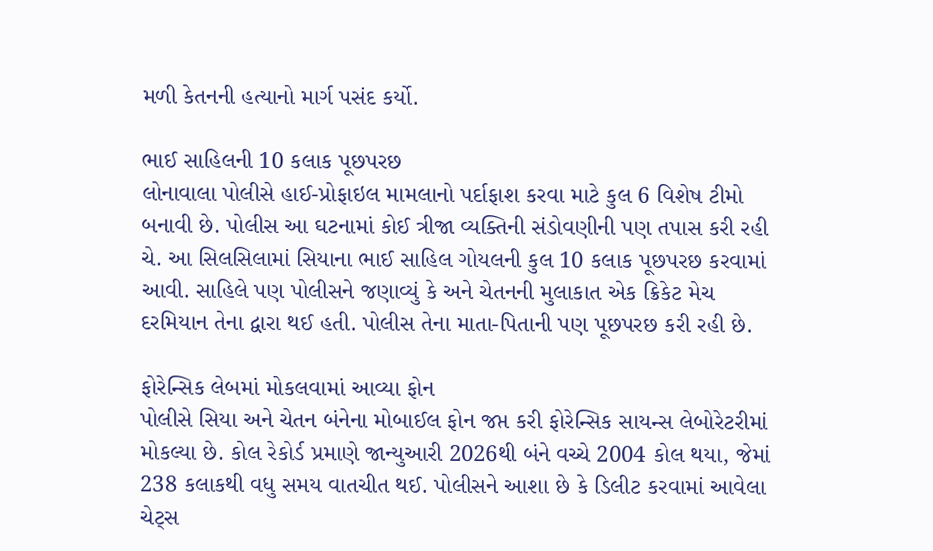મળી કેતનની હત્યાનો માર્ગ પસંદ કર્યો.

ભાઈ સાહિલની 10 કલાક પૂછપરછ
લોનાવાલા પોલીસે હાઈ-પ્રોફાઇલ મામલાનો પર્દાફાશ કરવા માટે કુલ 6 વિશેષ ટીમો બનાવી છે. પોલીસ આ ઘટનામાં કોઈ ત્રીજા વ્યક્તિની સંડોવણીની પણ તપાસ કરી રહી ચે. આ સિલસિલામાં સિયાના ભાઈ સાહિલ ગોયલની કુલ 10 કલાક પૂછપરછ કરવામાં આવી. સાહિલે પણ પોલીસને જણાવ્યું કે અને ચેતનની મુલાકાત એક ક્રિકેટ મેચ દરમિયાન તેના દ્વારા થઈ હતી. પોલીસ તેના માતા-પિતાની પણ પૂછપરછ કરી રહી છે.

ફોરેન્સિક લેબમાં મોકલવામાં આવ્યા ફોન
પોલીસે સિયા અને ચેતન બંનેના મોબાઈલ ફોન જપ્ત કરી ફોરેન્સિક સાયન્સ લેબોરેટરીમાં મોકલ્યા છે. કોલ રેકોર્ડ પ્રમાણે જાન્યુઆરી 2026થી બંને વચ્ચે 2004 કોલ થયા, જેમાં 238 કલાકથી વધુ સમય વાતચીત થઈ. પોલીસને આશા છે કે ડિલીટ કરવામાં આવેલા ચેટ્સ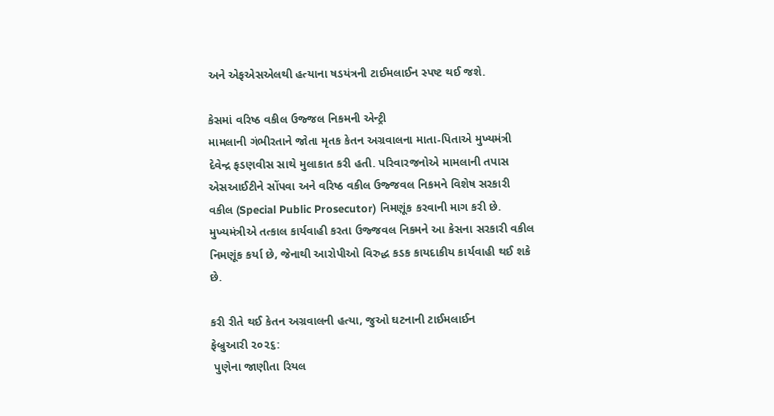અને એફએસએલથી હત્યાના ષડયંત્રની ટાઈમલાઈન સ્પષ્ટ થઈ જશે.

કેસમાં વરિષ્ઠ વકીલ ઉજ્જલ નિકમની એન્ટ્રી
મામલાની ગંભીરતાને જોતા મૃતક કેતન અગ્રવાલના માતા-પિતાએ મુખ્યમંત્રી દેવેન્દ્ર ફડણવીસ સાથે મુલાકાત કરી હતી. પરિવારજનોએ મામલાની તપાસ એસઆઈટીને સોંપવા અને વરિષ્ઠ વકીલ ઉજ્જવલ નિકમને વિશેષ સરકારી વકીલ (Special Public Prosecutor) નિમણૂંક કરવાની માગ કરી છે. મુખ્યમંત્રીએ તત્કાલ કાર્યવાહી કરતા ઉજ્જવલ નિકમને આ કેસના સરકારી વકીલ નિમણૂંક કર્યા છે, જેનાથી આરોપીઓ વિરુદ્ધ કડક કાયદાકીય કાર્યવાહી થઈ શકે છે.

કરી રીતે થઈ કેતન અગ્રવાલની હત્યા, જુઓ ઘટનાની ટાઈમલાઈન
ફેબ્રુઆરી ૨૦૨૬:
 પુણેના જાણીતા રિયલ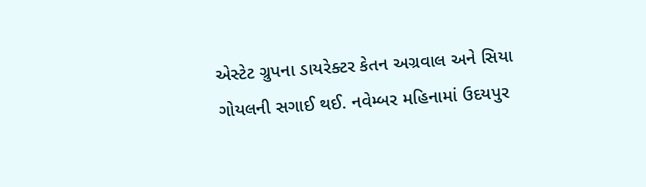એસ્ટેટ ગ્રુપના ડાયરેક્ટર કેતન અગ્રવાલ અને સિયા ગોયલની સગાઈ થઈ. નવેમ્બર મહિનામાં ઉદયપુર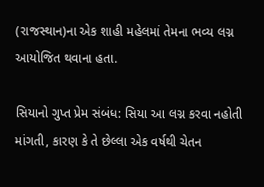(રાજસ્થાન)ના એક શાહી મહેલમાં તેમના ભવ્ય લગ્ન આયોજિત થવાના હતા.

સિયાનો ગુપ્ત પ્રેમ સંબંધ: સિયા આ લગ્ન કરવા નહોતી માંગતી, કારણ કે તે છેલ્લા એક વર્ષથી ચેતન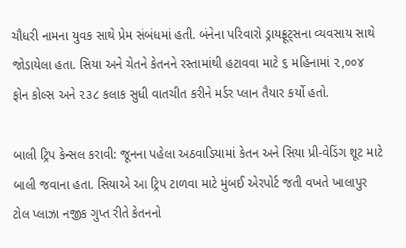ચૌધરી નામના યુવક સાથે પ્રેમ સંબંધમાં હતી. બંનેના પરિવારો ડ્રાયફ્રૂટ્સના વ્યવસાય સાથે જોડાયેલા હતા. સિયા અને ચેતને કેતનને રસ્તામાંથી હટાવવા માટે ૬ મહિનામાં ૨,૦૦૪ ફોન કોલ્સ અને ૨૩૮ કલાક સુધી વાતચીત કરીને મર્ડર પ્લાન તૈયાર કર્યો હતો.

બાલી ટ્રિપ કેન્સલ કરાવી: જૂનના પહેલા અઠવાડિયામાં કેતન અને સિયા પ્રી-વેડિંગ શૂટ માટે બાલી જવાના હતા. સિયાએ આ ટ્રિપ ટાળવા માટે મુંબઈ એરપોર્ટ જતી વખતે ખાલાપુર ટોલ પ્લાઝા નજીક ગુપ્ત રીતે કેતનનો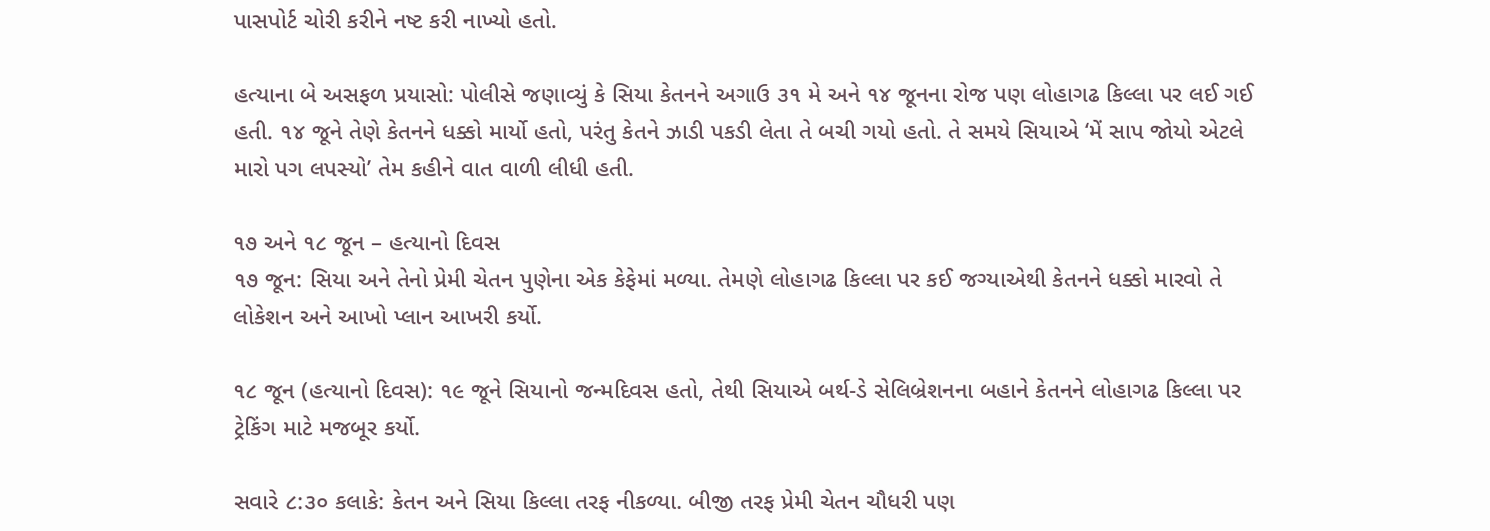પાસપોર્ટ ચોરી કરીને નષ્ટ કરી નાખ્યો હતો.

હત્યાના બે અસફળ પ્રયાસો: પોલીસે જણાવ્યું કે સિયા કેતનને અગાઉ ૩૧ મે અને ૧૪ જૂનના રોજ પણ લોહાગઢ કિલ્લા પર લઈ ગઈ હતી. ૧૪ જૂને તેણે કેતનને ધક્કો માર્યો હતો, પરંતુ કેતને ઝાડી પકડી લેતા તે બચી ગયો હતો. તે સમયે સિયાએ ‘મેં સાપ જોયો એટલે મારો પગ લપસ્યો’ તેમ કહીને વાત વાળી લીધી હતી.

૧૭ અને ૧૮ જૂન – હત્યાનો દિવસ
૧૭ જૂન: સિયા અને તેનો પ્રેમી ચેતન પુણેના એક કેફેમાં મળ્યા. તેમણે લોહાગઢ કિલ્લા પર કઈ જગ્યાએથી કેતનને ધક્કો મારવો તે લોકેશન અને આખો પ્લાન આખરી કર્યો.

૧૮ જૂન (હત્યાનો દિવસ): ૧૯ જૂને સિયાનો જન્મદિવસ હતો, તેથી સિયાએ બર્થ-ડે સેલિબ્રેશનના બહાને કેતનને લોહાગઢ કિલ્લા પર ટ્રેકિંગ માટે મજબૂર કર્યો.

સવારે ૮:૩૦ કલાકે: કેતન અને સિયા કિલ્લા તરફ નીકળ્યા. બીજી તરફ પ્રેમી ચેતન ચૌધરી પણ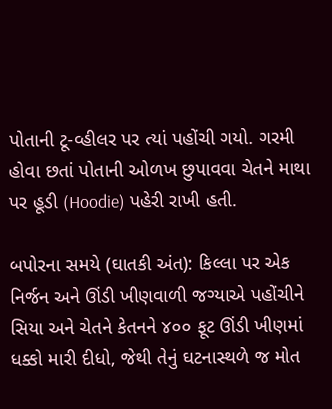પોતાની ટૂ-વ્હીલર પર ત્યાં પહોંચી ગયો. ગરમી હોવા છતાં પોતાની ઓળખ છુપાવવા ચેતને માથા પર હૂડી (Hoodie) પહેરી રાખી હતી.

બપોરના સમયે (ઘાતકી અંત): કિલ્લા પર એક નિર્જન અને ઊંડી ખીણવાળી જગ્યાએ પહોંચીને સિયા અને ચેતને કેતનને ૪૦૦ ફૂટ ઊંડી ખીણમાં ધક્કો મારી દીધો, જેથી તેનું ઘટનાસ્થળે જ મોત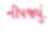નીપજ્યું.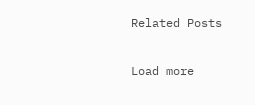Related Posts

Load more